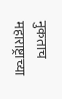नुकताच महाराष्ट्राच्या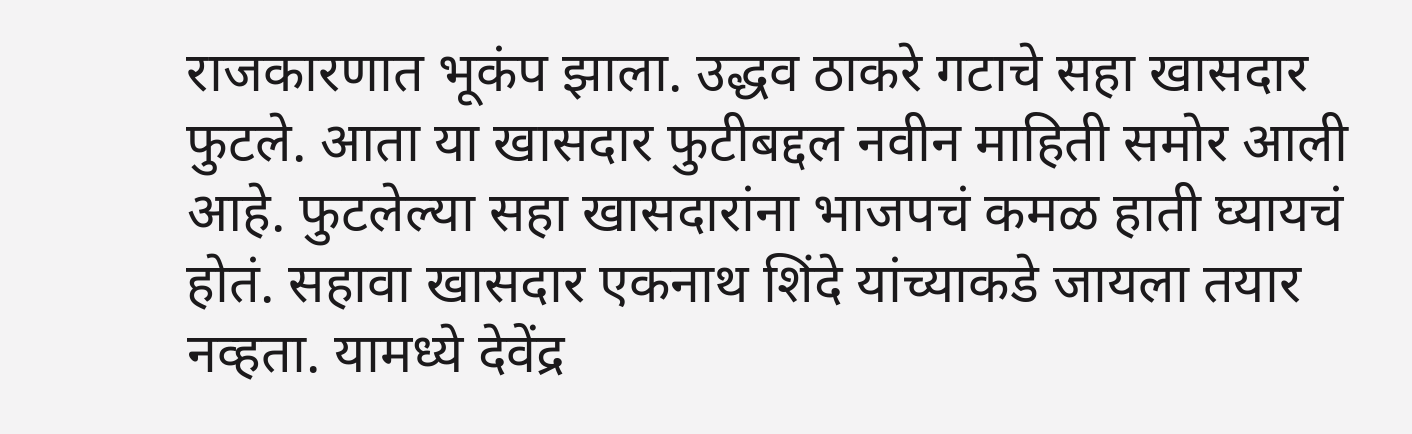राजकारणात भूकंप झाला. उद्धव ठाकरे गटाचे सहा खासदार फुटले. आता या खासदार फुटीबद्दल नवीन माहिती समोर आली आहे. फुटलेल्या सहा खासदारांना भाजपचं कमळ हाती घ्यायचं होतं. सहावा खासदार एकनाथ शिंदे यांच्याकडे जायला तयार नव्हता. यामध्ये देवेंद्र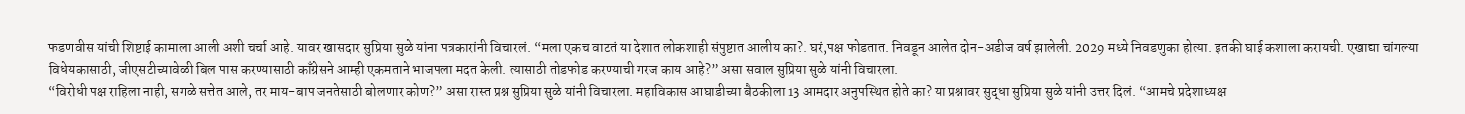फडणवीस यांची शिष्टाई कामाला आली अशी चर्चा आहे. यावर खासदार सुप्रिया सुळे यांना पत्रकारांनी विचारलं. “मला एकच वाटतं या देशात लोकशाही संपुष्टात आलीय का?. घरं,पक्ष फोडतात. निवडून आलेत दोन-अडीज वर्ष झालेली. 2029 मध्ये निवडणुका होत्या. इतकी घाई कशाला करायची. एखाद्या चांगल्या विधेयकासाठी, जीएसटीच्यावेळी बिल पास करण्यासाठी काँग्रेसने आम्ही एकमताने भाजपला मदत केली. त्यासाठी तोडफोड करण्याची गरज काय आहे?” असा सवाल सुप्रिया सुळे यांनी विचारला.
“विरोधी पक्ष राहिला नाही, सगळे सत्तेत आले, तर माय-बाप जनतेसाठी बोलणार कोण?” असा रास्त प्रश्न सुप्रिया सुळे यांनी विचारला. महाविकास आघाडीच्या बैठकीला 13 आमदार अनुपस्थित होते का? या प्रश्नावर सुद्धा सुप्रिया सुळे यांनी उत्तर दिलं. “आमचे प्रदेशाध्यक्ष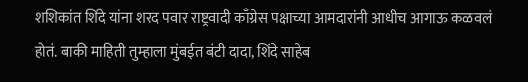शशिकांत शिंदे यांना शरद पवार राष्ट्रवादी काँग्रेस पक्षाच्या आमदारांनी आधीच आगाऊ कळवलं होतं. बाकी माहिती तुम्हाला मुंबईत बंटी दादा, शिंदे साहेब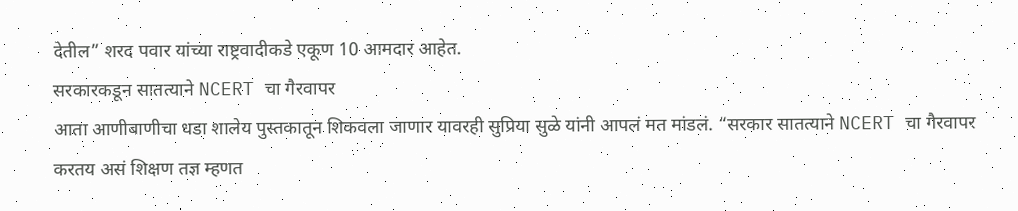देतील” शरद पवार यांच्या राष्ट्रवादीकडे एकूण 10 आमदार आहेत.
सरकारकडून सातत्याने NCERT चा गैरवापर
आता आणीबाणीचा धडा शालेय पुस्तकातून शिकवला जाणार यावरही सुप्रिया सुळे यांनी आपलं मत मांडलं. “सरकार सातत्याने NCERT चा गैरवापर करतय असं शिक्षण तज्ञ म्हणत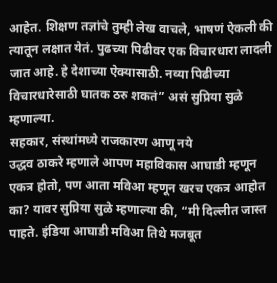आहेत. शिक्षण तज्ञांचे तुम्ही लेख वाचले, भाषणं ऐकली की त्यातून लक्षात येतं. पुढच्या पिढीवर एक विचारधारा लादली जात आहे. हे देशाच्या ऐक्यासाठी. नव्या पिढीच्या विचारधारेसाठी घातक ठरु शकतं” असं सुप्रिया सुळे म्हणाल्या.
सहकार, संस्थांमध्ये राजकारण आणू नये
उद्धव ठाकरे म्हणाले आपण महाविकास आघाडी म्हणून एकत्र होतो, पण आता मविआ म्हणून खरच एकत्र आहोत का? यावर सुप्रिया सुळे म्हणाल्या की, “मी दिल्लीत जास्त पाहते. इंडिया आघाडी मविआ तिथे मजबूत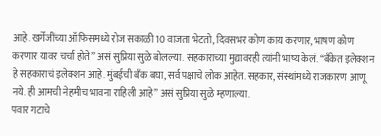आहे. खर्गेजींच्या ऑफिसमध्ये रोज सकाळी 10 वाजता भेटतो, दिवसभर कोण काय करणार, भाषण कोण करणार यावर चर्चा होते” असं सुप्रिया सुळे बोलल्या. सहकाराच्या मुद्यावरही त्यांनी भाष्य केलं. “बँकेत इलेक्शन हे सहकाराचं इलेक्शन आहे. मुंबईची बँक बघा, सर्व पक्षाचे लोक आहेत. सहकार, संस्थांमध्ये राजकारण आणू नये. ही आमची नेहमीच भावना राहिली आहे” असं सुप्रिया सुळे म्हणाल्या.
पवार गटाचे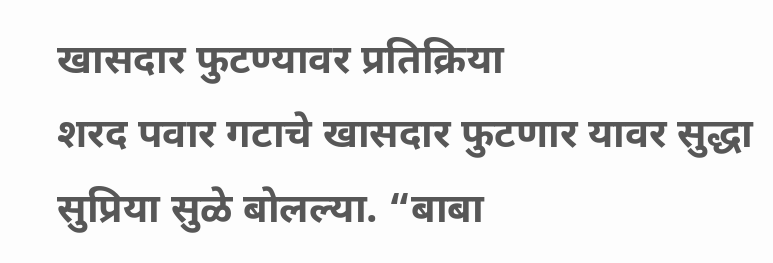खासदार फुटण्यावर प्रतिक्रिया
शरद पवार गटाचे खासदार फुटणार यावर सुद्धा सुप्रिया सुळे बोलल्या. “बाबा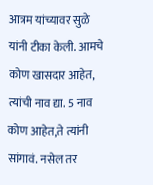आत्रम यांच्यावर सुळे यांनी टीका केली. आमचे कोण खासदार आहेत, त्यांची नाव द्या. 5 नाव कोण आहेत,ते त्यांनी सांगावं. नसेल तर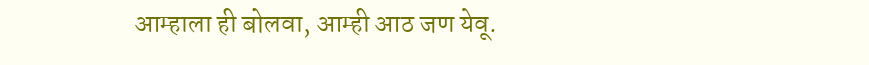आम्हाला ही बोलवा, आम्ही आठ जण येवू.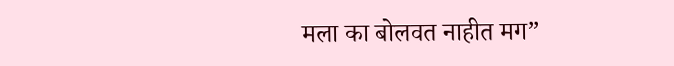मला का बोलवत नाहीत मग”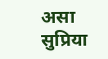असा सुप्रिया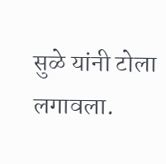सुळे यांनी टोला लगावला.